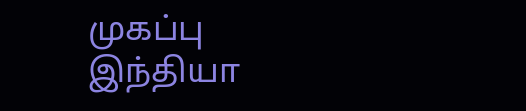முகப்பு
இந்தியா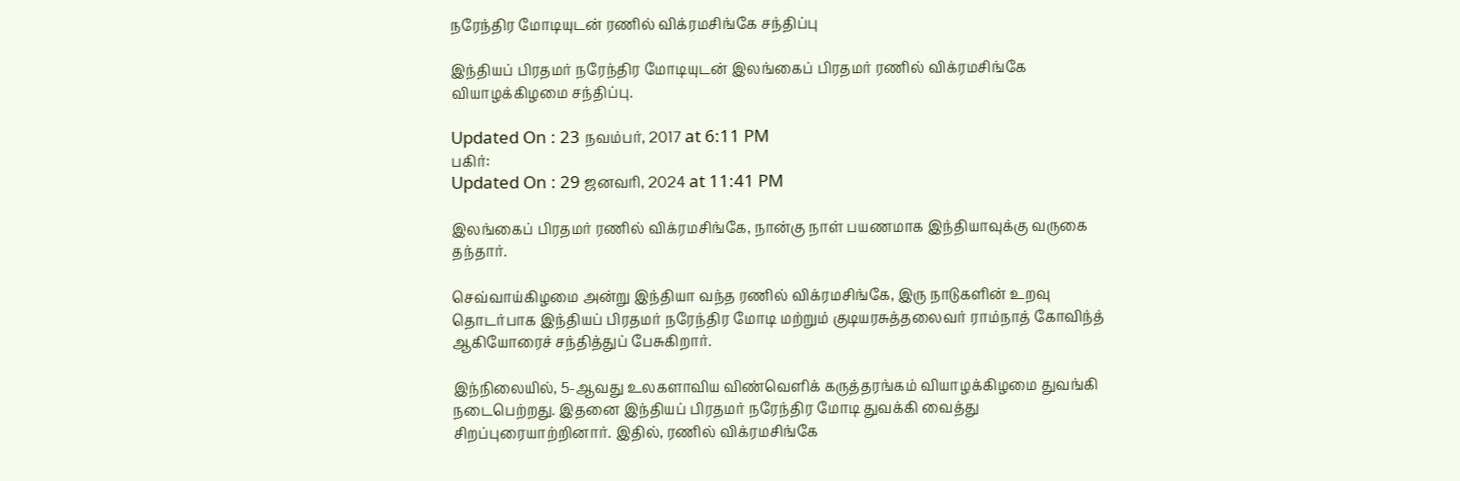நரேந்திர மோடியுடன் ரணில் விக்ரமசிங்கே சந்திப்பு

இந்தியப் பிரதமர் நரேந்திர மோடியுடன் இலங்கைப் பிரதமர் ரணில் விக்ரமசிங்கே வியாழக்கிழமை சந்திப்பு.

Updated On : 23 நவம்பர், 2017 at 6:11 PM
பகிர்:
Updated On : 29 ஜனவரி, 2024 at 11:41 PM

இலங்கைப் பிரதமர் ரணில் விக்ரமசிங்கே, நான்கு நாள் பயணமாக இந்தியாவுக்கு வருகை தந்தார்.

செவ்வாய்கிழமை அன்று இந்தியா வந்த ரணில் விக்ரமசிங்கே, இரு நாடுகளின் உறவு தொடர்பாக இந்தியப் பிரதமர் நரேந்திர மோடி மற்றும் குடியரசுத்தலைவர் ராம்நாத் கோவிந்த் ஆகியோரைச் சந்தித்துப் பேசுகிறார்.

இந்நிலையில், 5-ஆவது உலகளாவிய விண்வெளிக் கருத்தரங்கம் வியாழக்கிழமை துவங்கி நடைபெற்றது. இதனை இந்தியப் பிரதமர் நரேந்திர மோடி துவக்கி வைத்து சிறப்புரையாற்றினார். இதில், ரணில் விக்ரமசிங்கே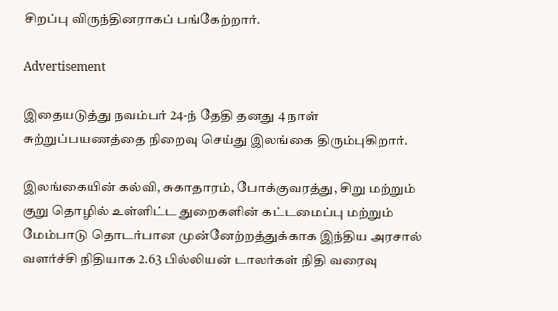சிறப்பு விருந்தினராகப் பங்கேற்றார்.

Advertisement

இதையடுத்து நவம்பர் 24-ந் தேதி தனது 4 நாள் சுற்றுப்பயணத்தை நிறைவு செய்து இலங்கை திரும்புகிறார்.

இலங்கையின் கல்வி, சுகாதாரம், போக்குவரத்து, சிறு மற்றும் குறு தொழில் உள்ளிட்ட துறைகளின் கட்டமைப்பு மற்றும் மேம்பாடு தொடர்பான முன்னேற்றத்துக்காக இந்திய அரசால் வளர்ச்சி நிதியாக 2.63 பில்லியன் டாலர்கள் நிதி வரைவு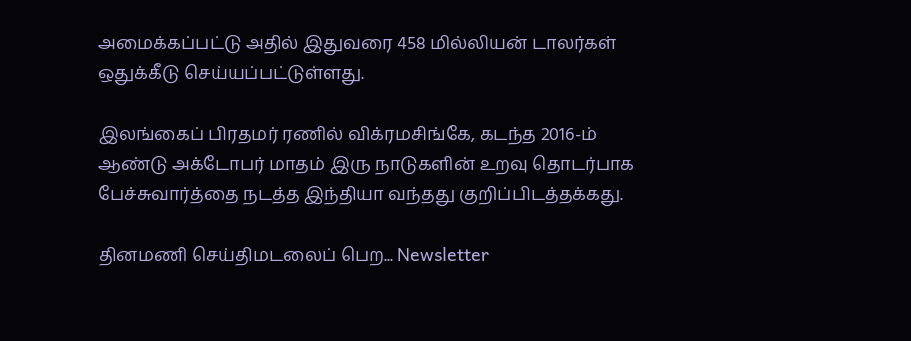அமைக்கப்பட்டு அதில் இதுவரை 458 மில்லியன் டாலர்கள் ஒதுக்கீடு செய்யப்பட்டுள்ளது.

இலங்கைப் பிரதமர் ரணில் விக்ரமசிங்கே, கடந்த 2016-ம் ஆண்டு அக்டோபர் மாதம் இரு நாடுகளின் உறவு தொடர்பாக பேச்சுவார்த்தை நடத்த இந்தியா வந்தது குறிப்பிடத்தக்கது.

தினமணி செய்திமடலைப் பெற... Newsletter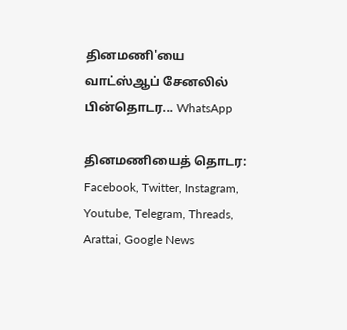தினமணி'யை வாட்ஸ்ஆப் சேனலில் பின்தொடர... WhatsApp

தினமணியைத் தொடர: Facebook, Twitter, Instagram, Youtube, Telegram, Threads, Arattai, Google News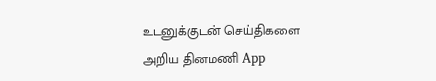உடனுக்குடன் செய்திகளை அறிய தினமணி App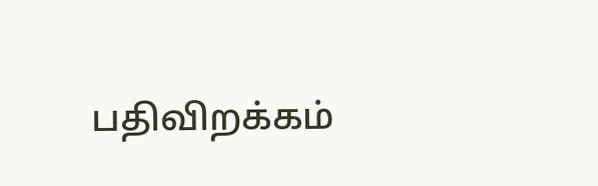பதிவிறக்கம்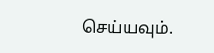செய்யவும்.